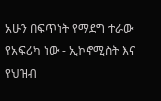አሁን በፍጥነት የማደግ ተራው የአፍሪካ ነው - ኢኮኖሚስት እና የህዝብ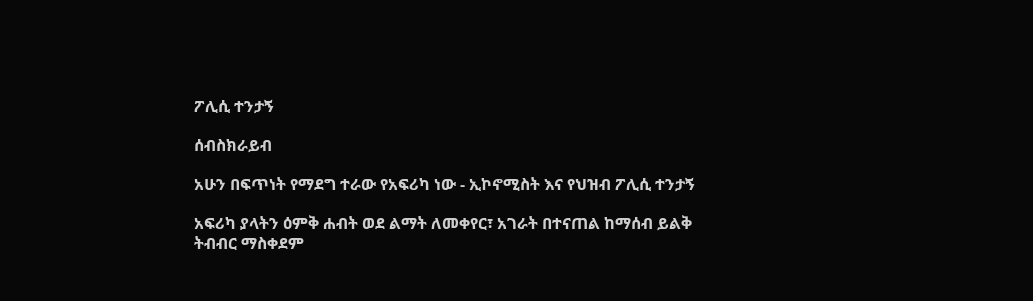ፖሊሲ ተንታኝ

ሰብስክራይብ

አሁን በፍጥነት የማደግ ተራው የአፍሪካ ነው - ኢኮኖሚስት እና የህዝብ ፖሊሲ ተንታኝ

አፍሪካ ያላትን ዕምቅ ሐብት ወደ ልማት ለመቀየር፣ አገራት በተናጠል ከማሰብ ይልቅ ትብብር ማስቀደም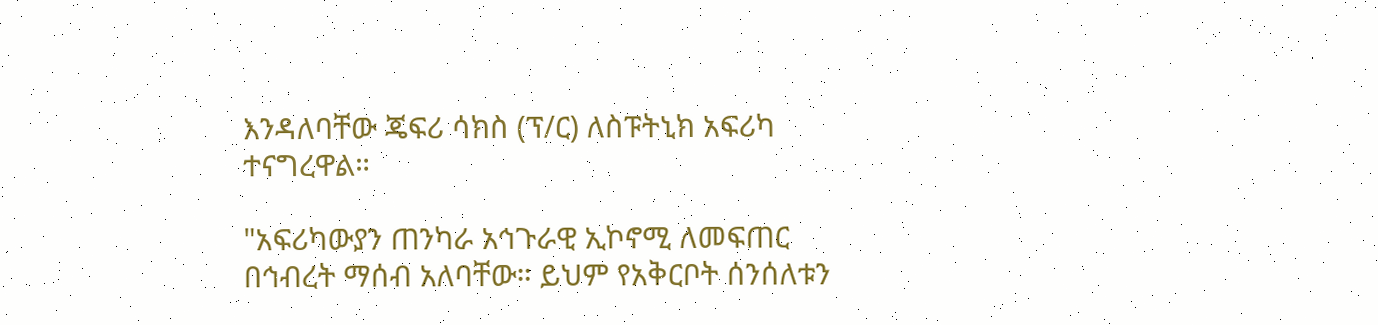እንዳለባቸው ጄፍሪ ሳክስ (ፕ/ር) ለስፑትኒክ አፍሪካ ተናግረዋል።

"አፍሪካውያን ጠንካራ አኅጉራዊ ኢኮኖሚ ለመፍጠር በኅብረት ማሰብ አለባቸው። ይህም የአቅርቦት ሰንሰለቱን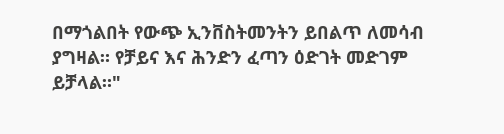በማጎልበት የውጭ ኢንቨስትመንትን ይበልጥ ለመሳብ ያግዛል። የቻይና እና ሕንድን ፈጣን ዕድገት መድገም ይቻላል።"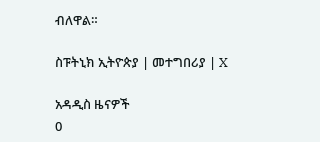ብለዋል።

ስፑትኒክ ኢትዮጵያ | መተግበሪያ | X

አዳዲስ ዜናዎች
0